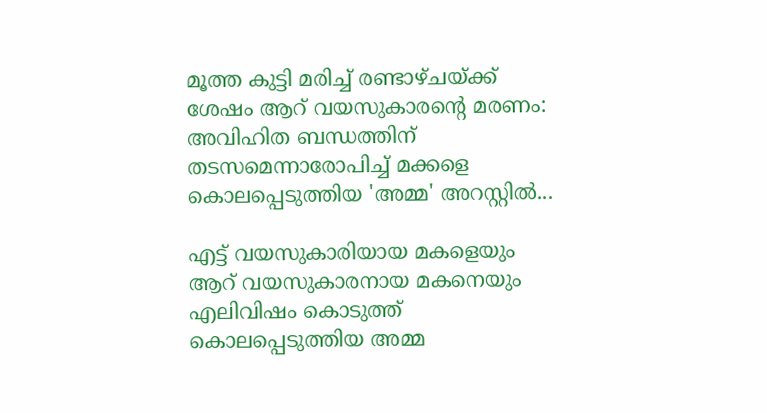മൂത്ത കുട്ടി മരിച്ച് രണ്ടാഴ്ചയ്ക്ക് ശേഷം ആറ് വയസുകാരന്റെ മരണം: അവിഹിത ബന്ധത്തിന് തടസമെന്നാരോപിച്ച് മക്കളെ കൊലപ്പെടുത്തിയ 'അമ്മ' അറസ്റ്റിൽ...

എട്ട് വയസുകാരിയായ മകളെയും ആറ് വയസുകാരനായ മകനെയും എലിവിഷം കൊടുത്ത് കൊലപ്പെടുത്തിയ അമ്മ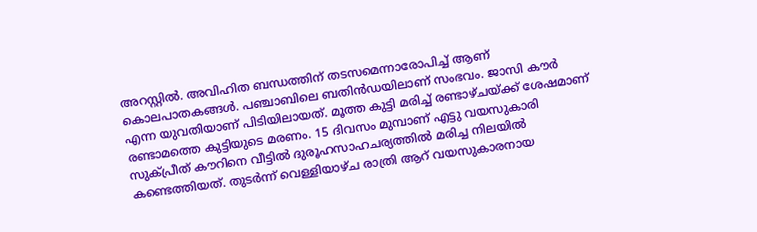അറസ്റ്റിൽ. അവിഹിത ബന്ധത്തിന് തടസമെന്നാരോപിച്ച് ആണ് കൊലപാതകങ്ങൾ. പഞ്ചാബിലെ ബതിൻഡയിലാണ് സംഭവം. ജാസി കൗർ എന്ന യുവതിയാണ് പിടിയിലായത്. മൂത്ത കുട്ടി മരിച്ച് രണ്ടാഴ്ചയ്ക്ക് ശേഷമാണ് രണ്ടാമത്തെ കുട്ടിയുടെ മരണം. 15 ദിവസം മുമ്പാണ് എട്ടു വയസുകാരി സുക്പ്രീത് കൗറിനെ വീട്ടിൽ ദുരൂഹസാഹചര്യത്തിൽ മരിച്ച നിലയിൽ കണ്ടെത്തിയത്. തുടർന്ന് വെള്ളിയാഴ്ച രാത്രി ആറ് വയസുകാരനായ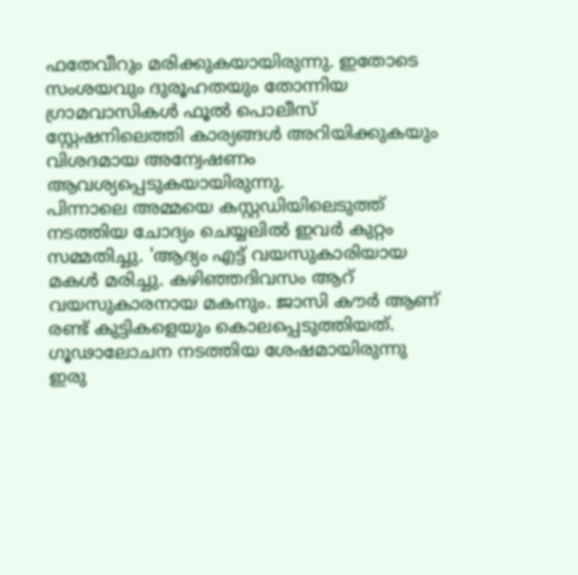ഫതേവീറും മരിക്കുകയായിരുന്നു. ഇതോടെ സംശയവും ദുരൂഹതയും തോന്നിയ ഗ്രാമവാസികൾ ഫൂൽ പൊലീസ് സ്റ്റേഷനിലെത്തി കാര്യങ്ങൾ അറിയിക്കുകയും വിശദമായ അന്വേഷണം ആവശ്യപ്പെടുകയായിരുന്നു.
പിന്നാലെ അമ്മയെ കസ്റ്റഡിയിലെടുത്ത് നടത്തിയ ചോദ്യം ചെയ്യലിൽ ഇവർ കുറ്റം സമ്മതിച്ചു. 'ആദ്യം എട്ട് വയസുകാരിയായ മകൾ മരിച്ചു. കഴിഞ്ഞദിവസം ആറ് വയസുകാരനായ മകനും. ജാസി കൗർ ആണ് രണ്ട് കുട്ടികളെയും കൊലപ്പെടുത്തിയത്. ഗൂഢാലോചന നടത്തിയ ശേഷമായിരുന്നു ഇരു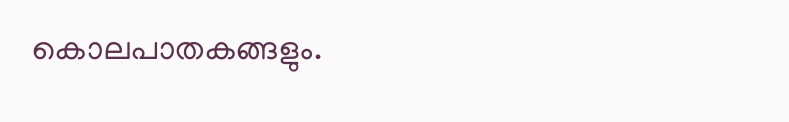കൊലപാതകങ്ങളും.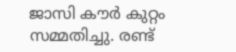ജാസി കൗർ കുറ്റം സമ്മതിച്ചു. രണ്ട്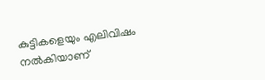കുട്ടികളെയും എലിവിഷം നൽകിയാണ്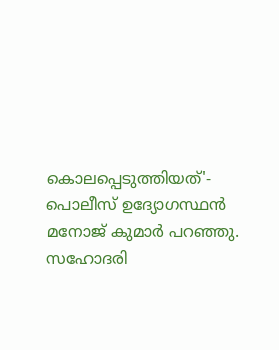കൊലപ്പെടുത്തിയത്'- പൊലീസ് ഉദ്യോഗസ്ഥൻ മനോജ് കുമാർ പറഞ്ഞു. സഹോദരി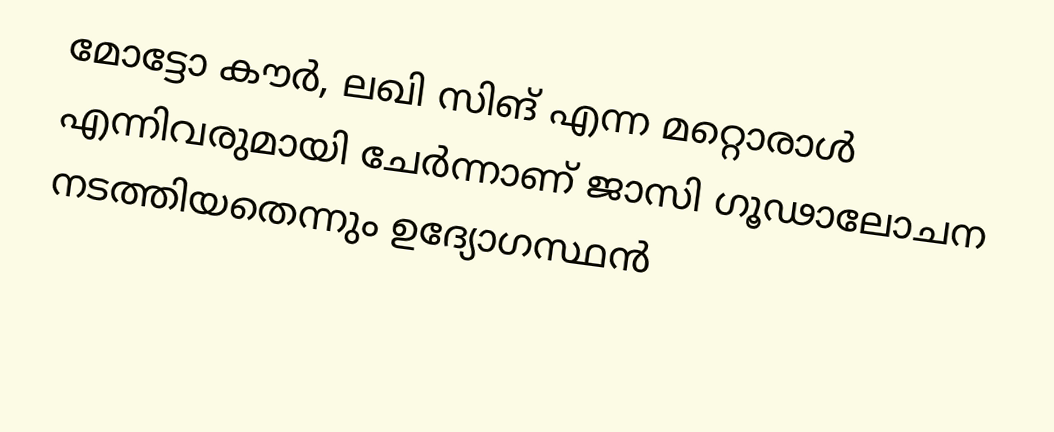മോട്ടോ കൗർ, ലഖി സിങ് എന്ന മറ്റൊരാൾ എന്നിവരുമായി ചേർന്നാണ് ജാസി ഗൂഢാലോചന നടത്തിയതെന്നും ഉദ്യോഗസ്ഥൻ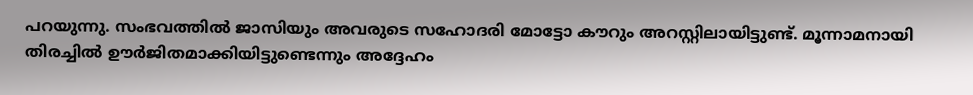പറയുന്നു. സംഭവത്തിൽ ജാസിയും അവരുടെ സഹോദരി മോട്ടോ കൗറും അറസ്റ്റിലായിട്ടുണ്ട്. മൂന്നാമനായി തിരച്ചിൽ ഊർജിതമാക്കിയിട്ടുണ്ടെന്നും അദ്ദേഹം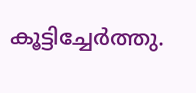കൂട്ടിച്ചേർത്തു.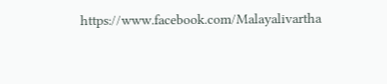https://www.facebook.com/Malayalivartha